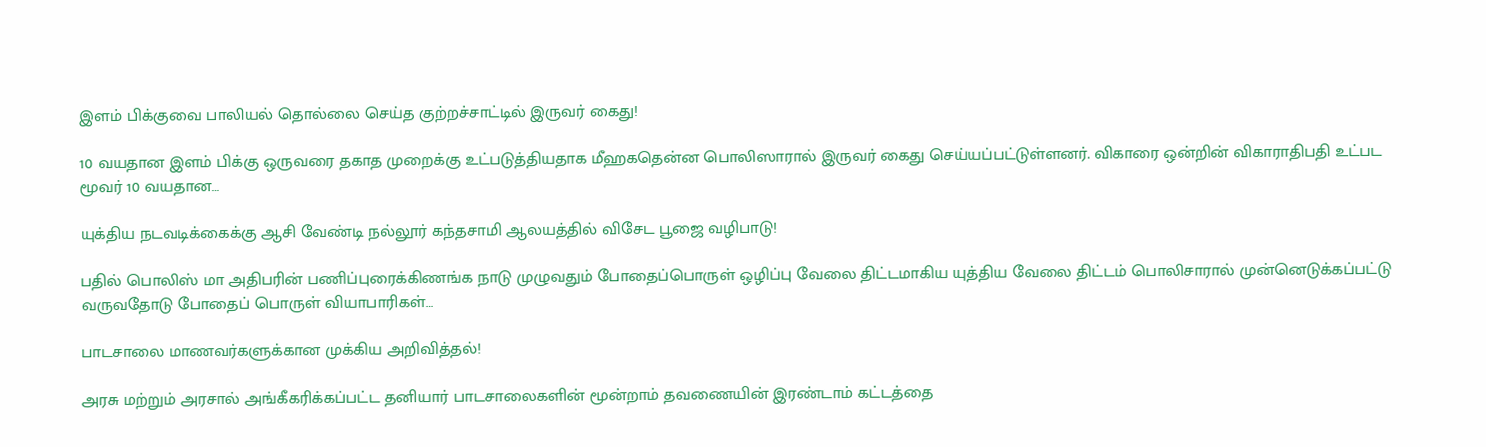இளம் பிக்குவை பாலியல் தொல்லை செய்த குற்றச்சாட்டில் இருவர் கைது!

10 வயதான இளம் பிக்கு ஒருவரை தகாத முறைக்கு உட்படுத்தியதாக மீஹகதென்ன பொலிஸாரால் இருவர் கைது செய்யப்பட்டுள்ளனர். விகாரை ஒன்றின் விகாராதிபதி உட்பட மூவர் 10 வயதான…

யுக்திய நடவடிக்கைக்கு ஆசி வேண்டி நல்லூர் கந்தசாமி ஆலயத்தில் விசேட பூஜை வழிபாடு!

பதில் பொலிஸ் மா அதிபரின் பணிப்புரைக்கிணங்க நாடு முழுவதும் போதைப்பொருள் ஒழிப்பு வேலை திட்டமாகிய யுத்திய வேலை திட்டம் பொலிசாரால் முன்னெடுக்கப்பட்டு வருவதோடு போதைப் பொருள் வியாபாரிகள்…

பாடசாலை மாணவர்களுக்கான முக்கிய அறிவித்தல்!

அரசு மற்றும் அரசால் அங்கீகரிக்கப்பட்ட தனியார் பாடசாலைகளின் மூன்றாம் தவணையின் இரண்டாம் கட்டத்தை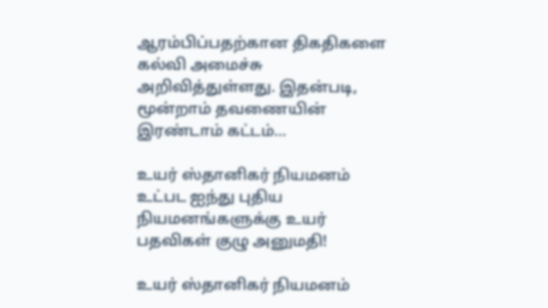ஆரம்பிப்பதற்கான திகதிகளை கல்வி அமைச்சு அறிவித்துள்ளது. இதன்படி, மூன்றாம் தவணையின் இரண்டாம் கட்டம்…

உயர் ஸ்தானிகர் நியமனம் உட்பட ஐந்து புதிய நியமனங்களுக்கு உயர் பதவிகள் குழு அனுமதி!

உயர் ஸ்தானிகர் நியமனம்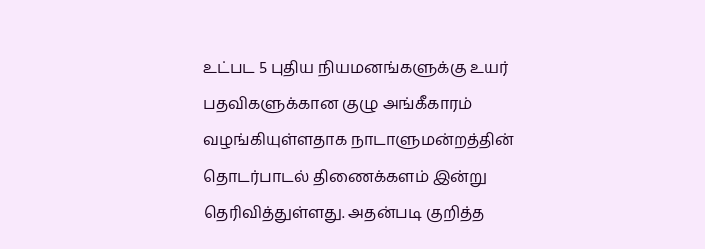உட்பட 5 புதிய நியமனங்களுக்கு உயர் பதவிகளுக்கான குழு அங்கீகாரம் வழங்கியுள்ளதாக நாடாளுமன்றத்தின் தொடர்பாடல் திணைக்களம் இன்று தெரிவித்துள்ளது. அதன்படி குறித்த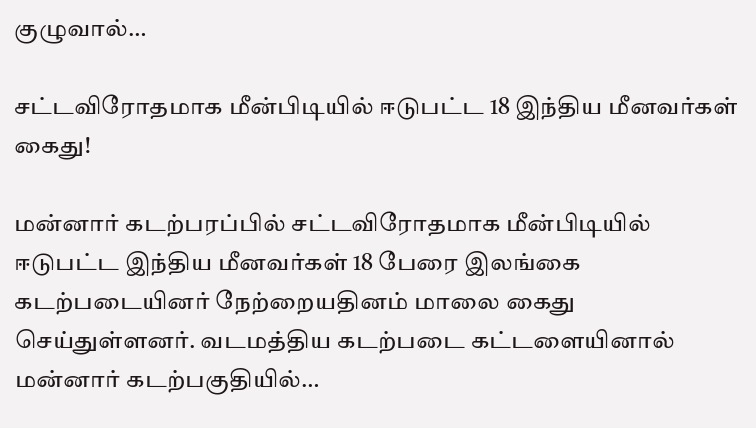குழுவால்…

சட்டவிரோதமாக மீன்பிடியில் ஈடுபட்ட 18 இந்திய மீனவர்கள் கைது!

மன்னார் கடற்பரப்பில் சட்டவிரோதமாக மீன்பிடியில் ஈடுபட்ட இந்திய மீனவர்கள் 18 பேரை இலங்கை கடற்படையினர் நேற்றையதினம் மாலை கைது செய்துள்ளனர். வடமத்திய கடற்படை கட்டளையினால் மன்னார் கடற்பகுதியில்…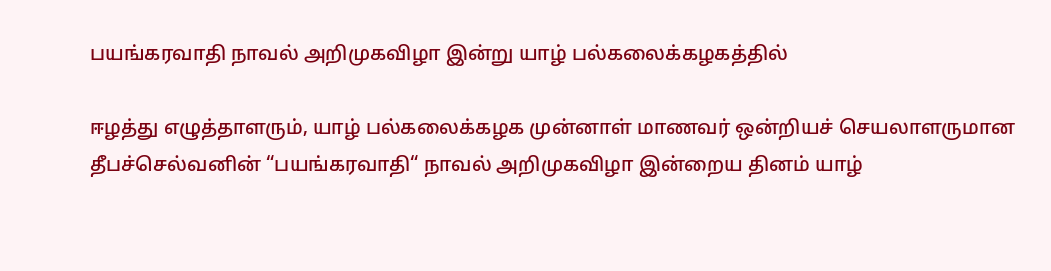பயங்கரவாதி நாவல் அறிமுகவிழா இன்று யாழ் பல்கலைக்கழகத்தில்

ஈழத்து எழுத்தாளரும், யாழ் பல்கலைக்கழக முன்னாள் மாணவர் ஒன்றியச் செயலாளருமான தீபச்செல்வனின் “பயங்கரவாதி“ நாவல் அறிமுகவிழா இன்றைய தினம் யாழ்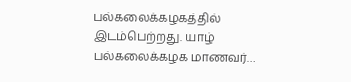பல்கலைக்கழகத்தில் இடம்பெற்றது. யாழ் பல்கலைக்கழக மாணவர்…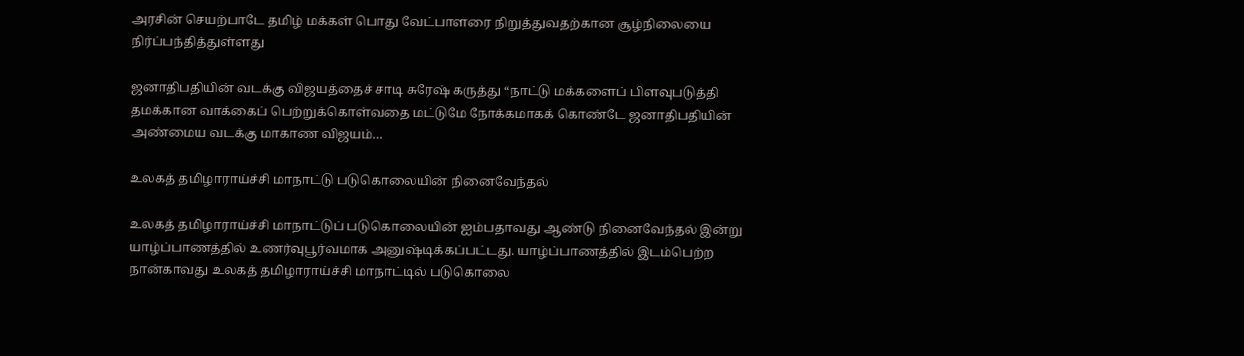அரசின் செயற்பாடே தமிழ் மக்கள் பொது வேட்பாளரை நிறுத்துவதற்கான சூழ்நிலையை நிர்ப்பந்தித்துள்ளது

ஜனாதிபதியின் வடக்கு விஜயத்தைச் சாடி சுரேஷ் கருத்து “நாட்டு மக்களைப் பிளவுபடுத்தி தமக்கான வாக்கைப் பெற்றுக்கொள்வதை மட்டுமே நோக்கமாகக் கொண்டே ஜனாதிபதியின் அண்மைய வடக்கு மாகாண விஜயம்…

உலகத் தமிழாராய்ச்சி மாநாட்டு படுகொலையின் நினைவேந்தல்

உலகத் தமிழாராய்ச்சி மாநாட்டுப் படுகொலையின் ஐம்பதாவது ஆண்டு நினைவேந்தல் இன்று யாழ்ப்பாணத்தில் உணர்வுபூர்வமாக அனுஷ்டிக்கப்பட்டது. யாழ்ப்பாணத்தில் இடம்பெற்ற நான்காவது உலகத் தமிழாராய்ச்சி மாநாட்டில் படுகொலை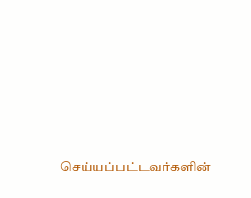செய்யப்பட்டவர்களின்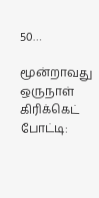50…

மூன்றாவது ஒருநாள் கிரிக்கெட் போட்டி: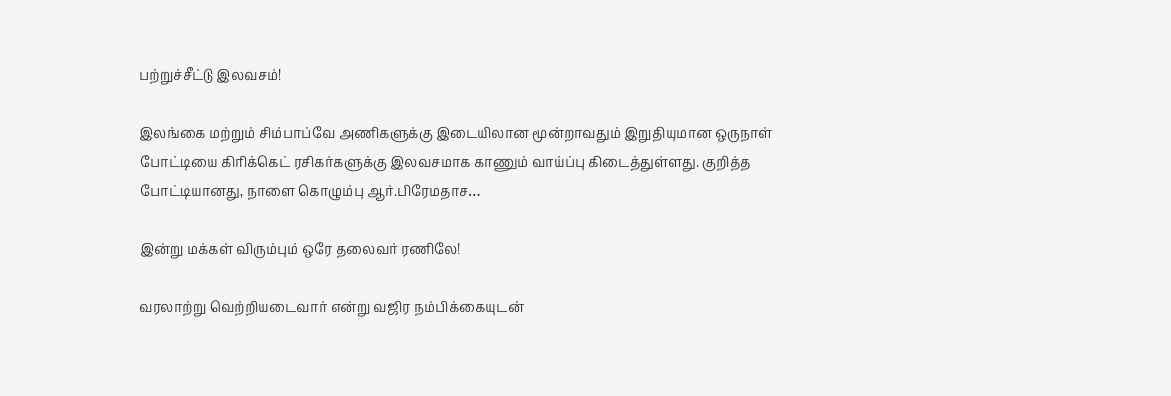பற்றுச்சீட்டு இலவசம்!

இலங்கை மற்றும் சிம்பாப்வே அணிகளுக்கு இடையிலான மூன்றாவதும் இறுதியுமான ஒருநாள் போட்டியை கிரிக்கெட் ரசிகர்களுக்கு இலவசமாக காணும் வாய்ப்பு கிடைத்துள்ளது. குறித்த போட்டியானது, நாளை கொழும்பு ஆர்.பிரேமதாச…

இன்று மக்கள் விரும்பும் ஒரே தலைவர் ரணிலே!

வரலாற்று வெற்றியடைவார் என்று வஜிர நம்பிக்கையுடன்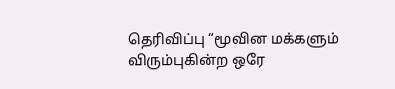தெரிவிப்பு “மூவின மக்களும் விரும்புகின்ற ஒரே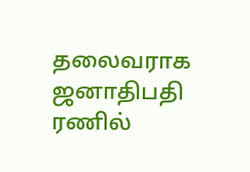தலைவராக ஜனாதிபதி ரணில்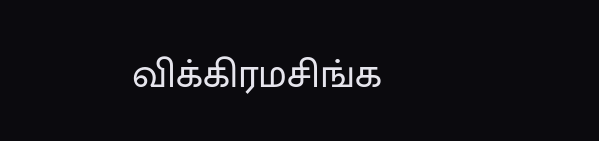விக்கிரமசிங்க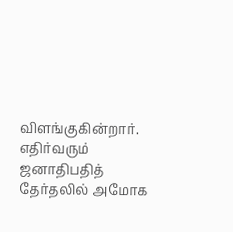விளங்குகின்றார். எதிர்வரும் ஜனாதிபதித் தேர்தலில் அமோக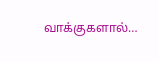வாக்குகளால்…